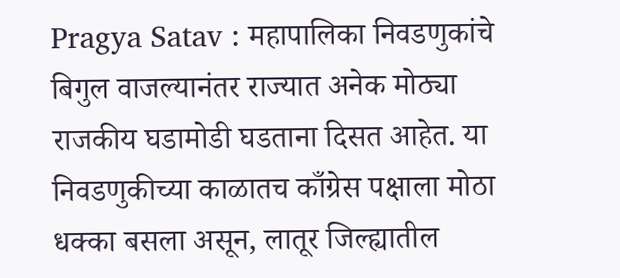Pragya Satav : महापालिका निवडणुकांचे बिगुल वाजल्यानंतर राज्यात अनेक मोठ्या राजकीय घडामोडी घडताना दिसत आहेत. या निवडणुकीच्या काळातच काँग्रेस पक्षाला मोठा धक्का बसला असून, लातूर जिल्ह्यातील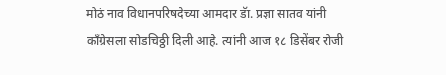मोठं नाव विधानपरिषदेच्या आमदार डॅा. प्रज्ञा सातव यांनी काँग्रेसला सोडचिठ्ठी दिली आहे. त्यांनी आज १८ डिसेंबर रोजी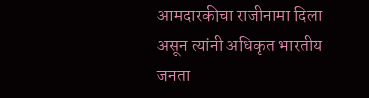आमदारकीचा राजीनामा दिला असून त्यांनी अधिकृत भारतीय जनता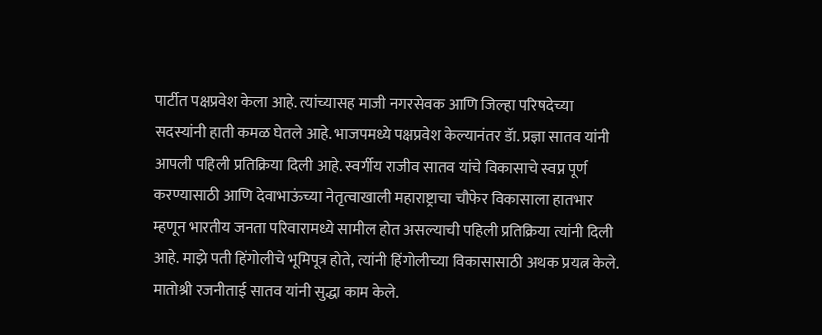पार्टीत पक्षप्रवेश केला आहे. त्यांच्यासह माजी नगरसेवक आणि जिल्हा परिषदेच्या सदस्यांनी हाती कमळ घेतले आहे. भाजपमध्ये पक्षप्रवेश केल्यानंतर डॅा. प्रज्ञा सातव यांनी आपली पहिली प्रतिक्रिया दिली आहे. स्वर्गीय राजीव सातव यांचे विकासाचे स्वप्न पूर्ण करण्यासाठी आणि देवाभाऊंच्या नेतृत्वाखाली महाराष्ट्राचा चौफेर विकासाला हातभार म्हणून भारतीय जनता परिवारामध्ये सामील होत असल्याची पहिली प्रतिक्रिया त्यांनी दिली आहे. माझे पती हिंगोलीचे भूमिपूत्र होते, त्यांनी हिंगोलीच्या विकासासाठी अथक प्रयत्न केले. मातोश्री रजनीताई सातव यांनी सुद्धा काम केले.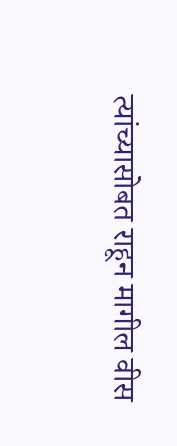त्यांच्यासोबत राहून मागील वीस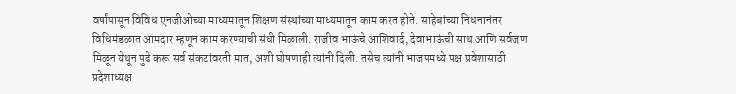वर्षांपासून विविध एनजीओच्या माध्यमातून शिक्षण संस्थांच्या माध्यमातून काम करत होते. साहेबांच्या निधनानंतर विधिमंडळात आमदार म्हणून काम करण्याची संधी मिळाली. राजीव भाऊंचे आशिवार्द, देवाभाऊंची साथ आणि सर्वजण मिळून येथून पुढे करू सर्व संकटांवरती मात, अशी घोषणाही त्यांनी दिली. तसेच त्यांनी भाजपमध्ये पक्ष प्रवेशासाठी प्रदेशाध्यक्ष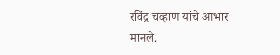रविंद्र चव्हाण यांचे आभार मानले.